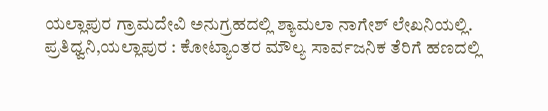ಯಲ್ಲಾಪುರ ಗ್ರಾಮದೇವಿ ಅನುಗ್ರಹದಲ್ಲಿ ಶ್ಯಾಮಲಾ ನಾಗೇಶ್ ಲೇಖನಿಯಲ್ಲಿ.
ಪ್ರತಿಧ್ವನಿ,ಯಲ್ಲಾಪುರ : ಕೋಟ್ಯಾಂತರ ಮೌಲ್ಯ ಸಾರ್ವಜನಿಕ ತೆರಿಗೆ ಹಣದಲ್ಲಿ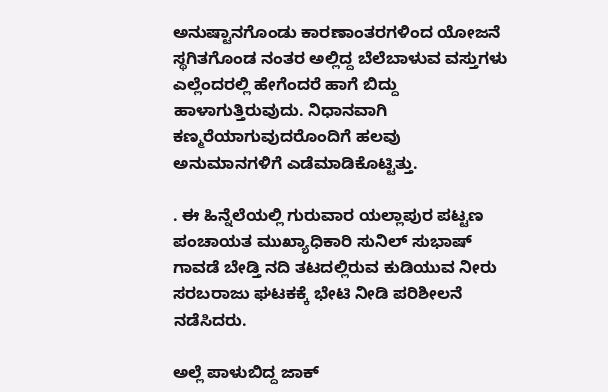ಅನುಷ್ಟಾನಗೊಂಡು ಕಾರಣಾಂತರಗಳಿಂದ ಯೋಜನೆ ಸ್ಥಗಿತಗೊಂಡ ನಂತರ ಅಲ್ಲಿದ್ದ ಬೆಲೆಬಾಳುವ ವಸ್ತುಗಳು ಎಲ್ಲೆಂದರಲ್ಲಿ ಹೇಗೆಂದರೆ ಹಾಗೆ ಬಿದ್ದು ಹಾಳಾಗುತ್ತಿರುವುದು. ನಿಧಾನವಾಗಿ ಕಣ್ಮರೆಯಾಗುವುದರೊಂದಿಗೆ ಹಲವು ಅನುಮಾನಗಳಿಗೆ ಎಡೆಮಾಡಿಕೊಟ್ಟಿತ್ತು.

. ಈ ಹಿನ್ನೆಲೆಯಲ್ಲಿ ಗುರುವಾರ ಯಲ್ಲಾಪುರ ಪಟ್ಟಣ ಪಂಚಾಯತ ಮುಖ್ಯಾಧಿಕಾರಿ ಸುನಿಲ್ ಸುಭಾಷ್ ಗಾವಡೆ ಬೇಡ್ತಿ ನದಿ ತಟದಲ್ಲಿರುವ ಕುಡಿಯುವ ನೀರು ಸರಬರಾಜು ಘಟಕಕ್ಕೆ ಭೇಟಿ ನೀಡಿ ಪರಿಶೀಲನೆ ನಡೆಸಿದರು.

ಅಲ್ಲೆ ಪಾಳುಬಿದ್ದ ಜಾಕ್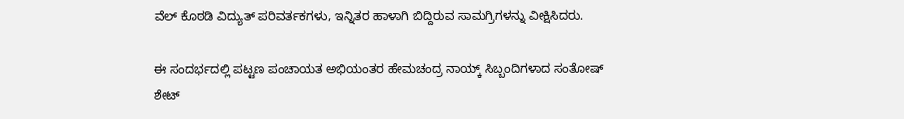ವೆಲ್ ಕೊಠಡಿ ವಿದ್ಯುತ್ ಪರಿವರ್ತಕಗಳು, ಇನ್ನಿತರ ಹಾಳಾಗಿ ಬಿದ್ದಿರುವ ಸಾಮಗ್ರಿಗಳನ್ನು ವೀಕ್ಷಿಸಿದರು.

ಈ ಸಂದರ್ಭದಲ್ಲಿ ಪಟ್ಟಣ ಪಂಚಾಯತ ಅಭಿಯಂತರ ಹೇಮಚಂದ್ರ ನಾಯ್ಕ್ ಸಿಬ್ಬಂದಿಗಳಾದ ಸಂತೋಷ್ ಶೇಟ್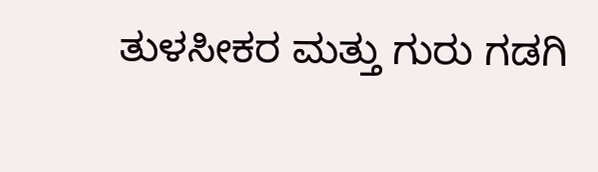ತುಳಸೀಕರ ಮತ್ತು ಗುರು ಗಡಗಿ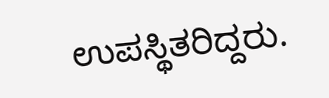ಉಪಸ್ಥಿತರಿದ್ದರು.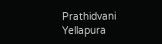Prathidvani Yellapura